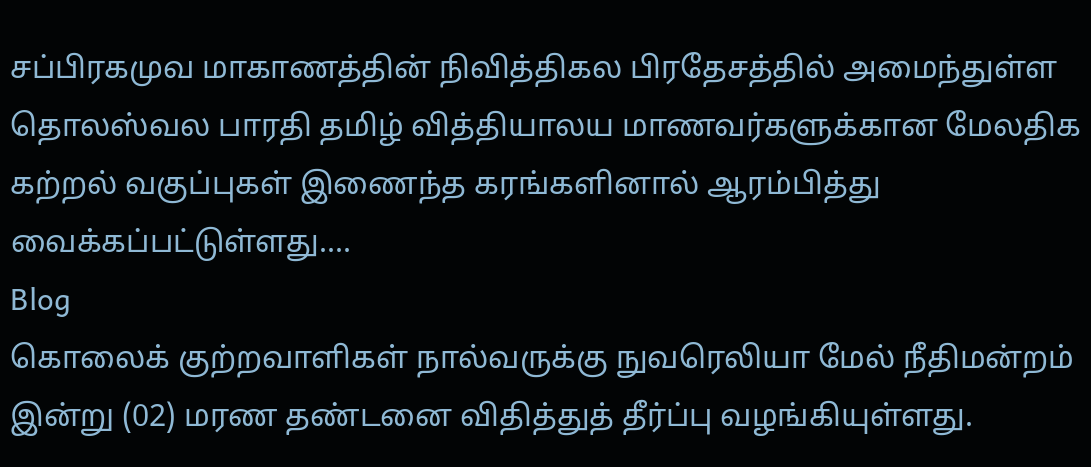சப்பிரகமுவ மாகாணத்தின் நிவித்திகல பிரதேசத்தில் அமைந்துள்ள தொலஸ்வல பாரதி தமிழ் வித்தியாலய மாணவர்களுக்கான மேலதிக கற்றல் வகுப்புகள் இணைந்த கரங்களினால் ஆரம்பித்து வைக்கப்பட்டுள்ளது....
Blog
கொலைக் குற்றவாளிகள் நால்வருக்கு நுவரெலியா மேல் நீதிமன்றம் இன்று (02) மரண தண்டனை விதித்துத் தீர்ப்பு வழங்கியுள்ளது.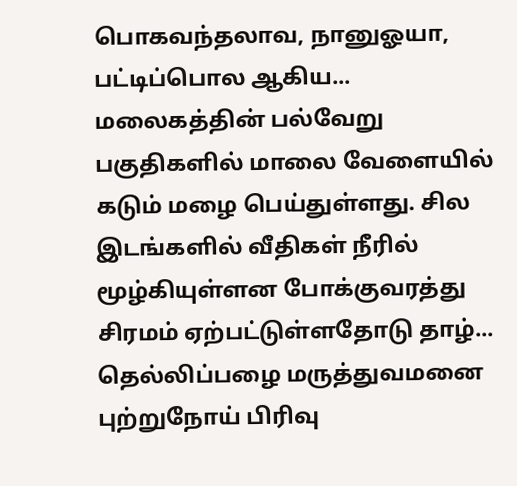பொகவந்தலாவ, நானுஓயா, பட்டிப்பொல ஆகிய...
மலைகத்தின் பல்வேறு பகுதிகளில் மாலை வேளையில் கடும் மழை பெய்துள்ளது. சில இடங்களில் வீதிகள் நீரில் மூழ்கியுள்ளன போக்குவரத்து சிரமம் ஏற்பட்டுள்ளதோடு தாழ்...
தெல்லிப்பழை மருத்துவமனை புற்றுநோய் பிரிவு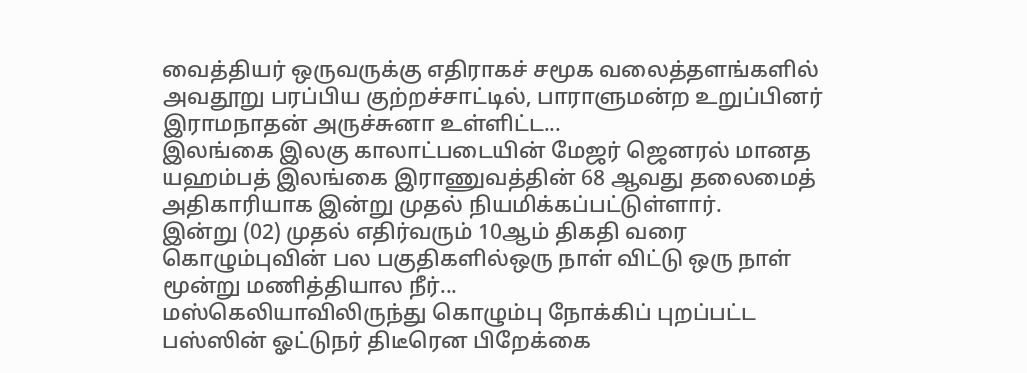வைத்தியர் ஒருவருக்கு எதிராகச் சமூக வலைத்தளங்களில் அவதூறு பரப்பிய குற்றச்சாட்டில், பாராளுமன்ற உறுப்பினர் இராமநாதன் அருச்சுனா உள்ளிட்ட...
இலங்கை இலகு காலாட்படையின் மேஜர் ஜெனரல் மானத யஹம்பத் இலங்கை இராணுவத்தின் 68 ஆவது தலைமைத் அதிகாரியாக இன்று முதல் நியமிக்கப்பட்டுள்ளார்.
இன்று (02) முதல் எதிர்வரும் 10ஆம் திகதி வரை கொழும்புவின் பல பகுதிகளில்ஒரு நாள் விட்டு ஒரு நாள் மூன்று மணித்தியால நீர்...
மஸ்கெலியாவிலிருந்து கொழும்பு நோக்கிப் புறப்பட்ட பஸ்ஸின் ஓட்டுநர் திடீரென பிறேக்கை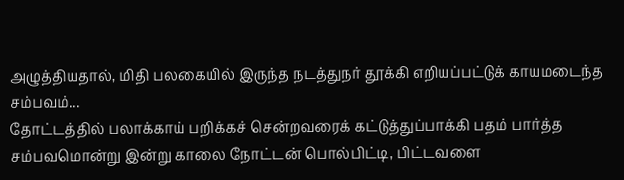அழுத்தியதால், மிதி பலகையில் இருந்த நடத்துநர் தூக்கி எறியப்பட்டுக் காயமடைந்த சம்பவம்...
தோட்டத்தில் பலாக்காய் பறிக்கச் சென்றவரைக் கட்டுத்துப்பாக்கி பதம் பார்த்த சம்பவமொன்று இன்று காலை நோட்டன் பொல்பிட்டி, பிட்டவளை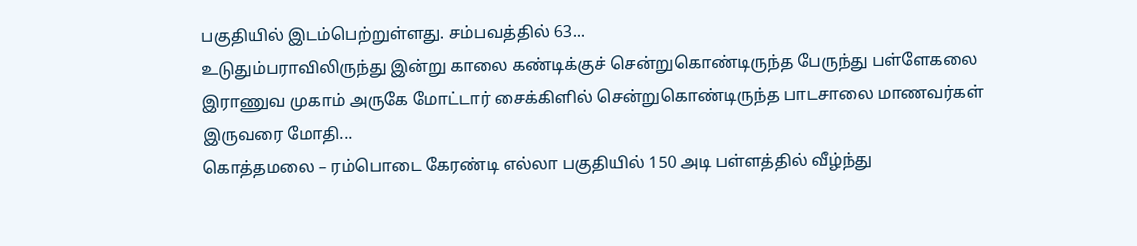பகுதியில் இடம்பெற்றுள்ளது. சம்பவத்தில் 63...
உடுதும்பராவிலிருந்து இன்று காலை கண்டிக்குச் சென்றுகொண்டிருந்த பேருந்து பள்ளேகலை இராணுவ முகாம் அருகே மோட்டார் சைக்கிளில் சென்றுகொண்டிருந்த பாடசாலை மாணவர்கள் இருவரை மோதி...
கொத்தமலை – ரம்பொடை கேரண்டி எல்லா பகுதியில் 150 அடி பள்ளத்தில் வீழ்ந்து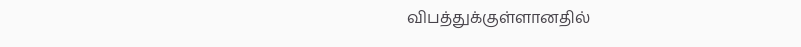விபத்துக்குள்ளானதில்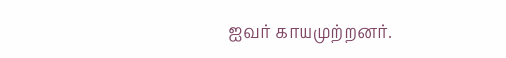ஐவர் காயமுற்றனர்.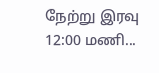நேற்று இரவு 12:00 மணி...